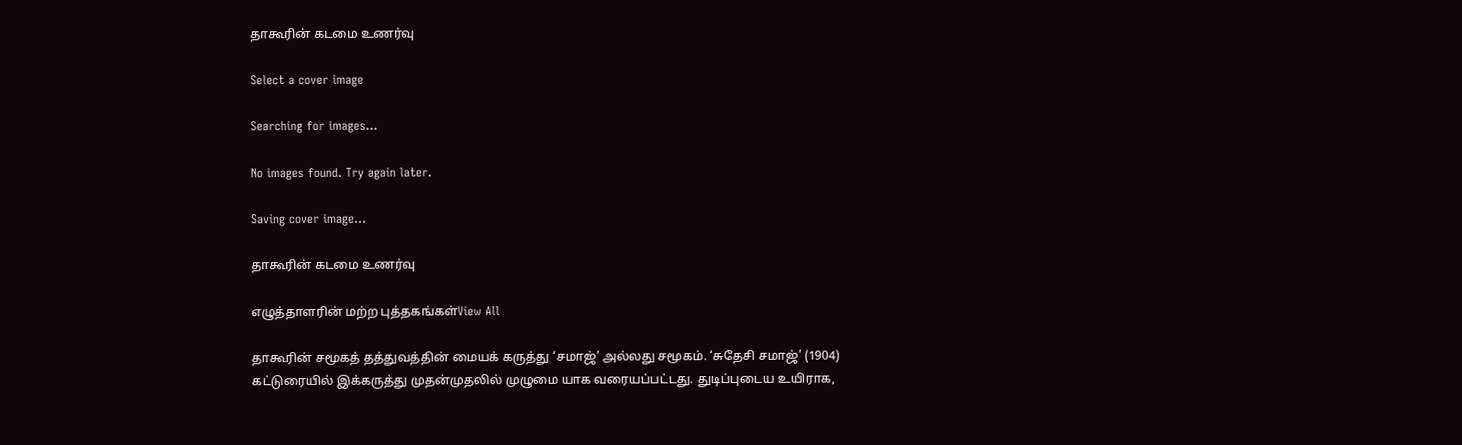தாகூரின் கடமை உணர்வு

Select a cover image

Searching for images...

No images found. Try again later.

Saving cover image...

தாகூரின் கடமை உணர்வு

எழுத்தாளரின் மற்ற புத்தகங்கள்View All

தாகூரின் சமூகத் தத்துவத்தின் மையக் கருத்து ‘சமாஜ்’ அல்லது சமூகம். ‘சுதேசி சமாஜ்’ (1904) கட்டுரையில் இக்கருத்து முதன்முதலில் முழுமை யாக வரையப்பட்டது. துடிப்புடைய உயிராக,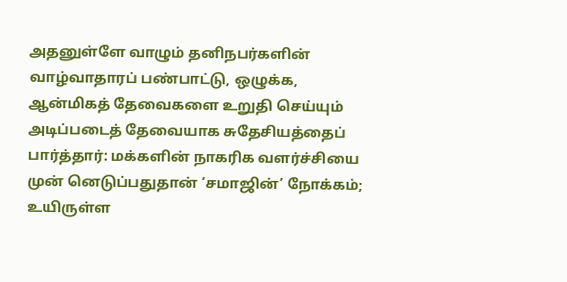அதனுள்ளே வாழும் தனிநபர்களின் வாழ்வாதாரப் பண்பாட்டு, ஒழுக்க, ஆன்மிகத் தேவைகளை உறுதி செய்யும் அடிப்படைத் தேவையாக சுதேசியத்தைப் பார்த்தார்: மக்களின் நாகரிக வளர்ச்சியை முன் னெடுப்பதுதான் ‘சமாஜின்’ நோக்கம்; உயிருள்ள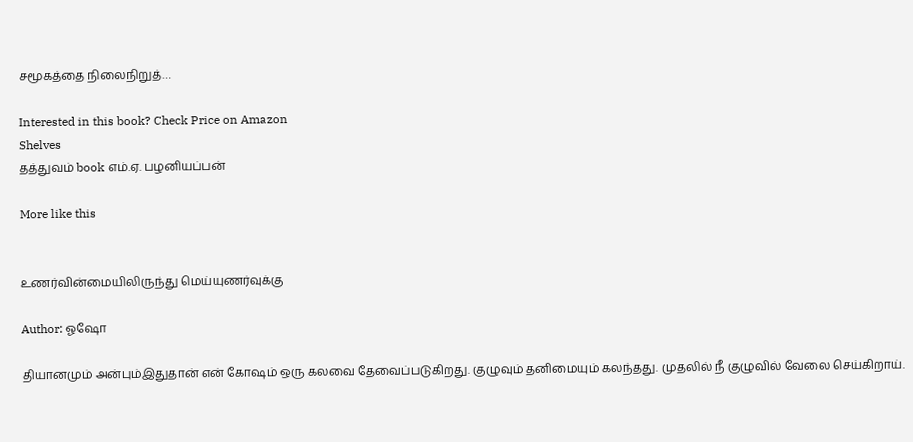சமூகத்தை நிலைநிறுத்…

Interested in this book? Check Price on Amazon
Shelves
தத்துவம் book எம்.ஏ. பழனியப்பன்

More like this


உணர்வின்மையிலிருந்து மெய்யுணர்வுக்கு

Author: ஓஷோ

தியானமும் அன்பும்இதுதான் என் கோஷம் ஒரு கலவை தேவைப்படுகிறது. குழுவும் தனிமையும் கலந்தது. முதலில் நீ குழுவில் வேலை செய்கிறாய்.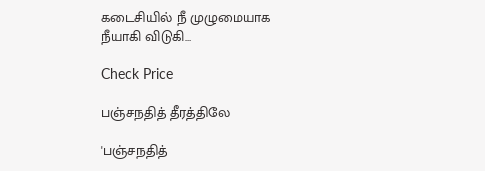கடைசியில் நீ முழுமையாக நீயாகி விடுகி…

Check Price

பஞ்சநதித் தீரத்திலே

'பஞ்சநதித்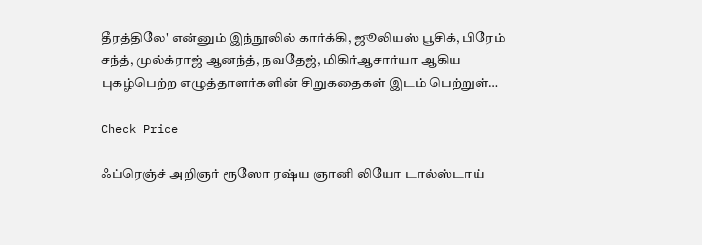தீரத்திலே' என்னும் இந்நூலில் கார்க்கி, ஜூலியஸ் பூசிக், பிரேம் சந்த், முல்க்ராஜ் ஆனந்த், நவதேஜ், மிகிர்ஆசார்யா ஆகிய புகழ்பெற்ற எழுத்தாளர்களின் சிறுகதைகள் இடம் பெற்றுள்…

Check Price

ஃப்ரெஞ்ச் அறிஞர் ரூஸோ ரஷ்ய ஞானி லியோ டால்ஸ்டாய்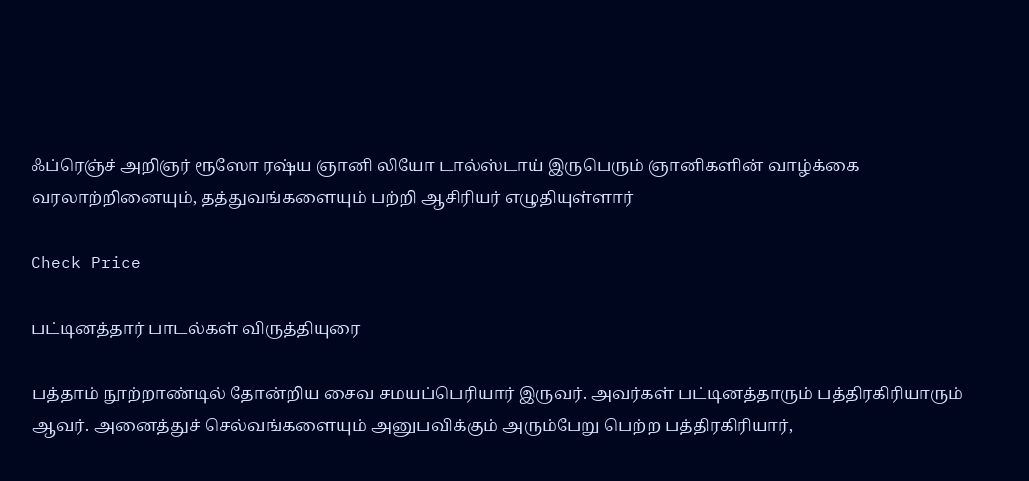ஃப்ரெஞ்ச் அறிஞர் ரூஸோ ரஷ்ய ஞானி லியோ டால்ஸ்டாய் இருபெரும் ஞானிகளின் வாழ்க்கை வரலாற்றினையும், தத்துவங்களையும் பற்றி ஆசிரியர் எழுதியுள்ளார்

Check Price

பட்டினத்தார் பாடல்கள் விருத்தியுரை

பத்தாம் நூற்றாண்டில் தோன்றிய சைவ சமயப்பெரியார் இருவர். அவர்கள் பட்டினத்தாரும் பத்திரகிரியாரும் ஆவர். அனைத்துச் செல்வங்களையும் அனுபவிக்கும் அரும்பேறு பெற்ற பத்திரகிரியார்,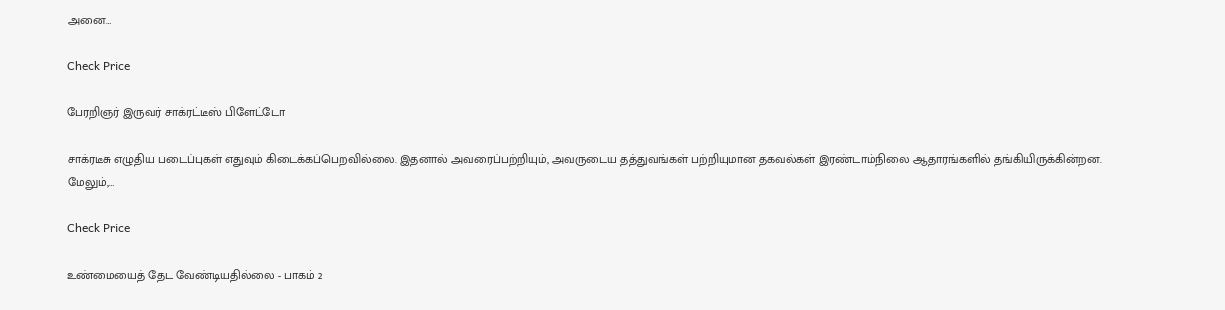அனை…

Check Price

பேரறிஞர் இருவர் சாக்ரட்டீஸ் பிளேட்டோ

சாக்ரடீசு எழுதிய படைப்புகள் எதுவும் கிடைக்கப்பெறவில்லை. இதனால் அவரைப்பற்றியும், அவருடைய தத்துவங்கள் பற்றியுமான தகவல்கள் இரண்டாம்நிலை ஆதாரங்களில் தங்கியிருக்கின்றன. மேலும்,…

Check Price

உண்மையைத் தேட வேண்டியதில்லை - பாகம் 2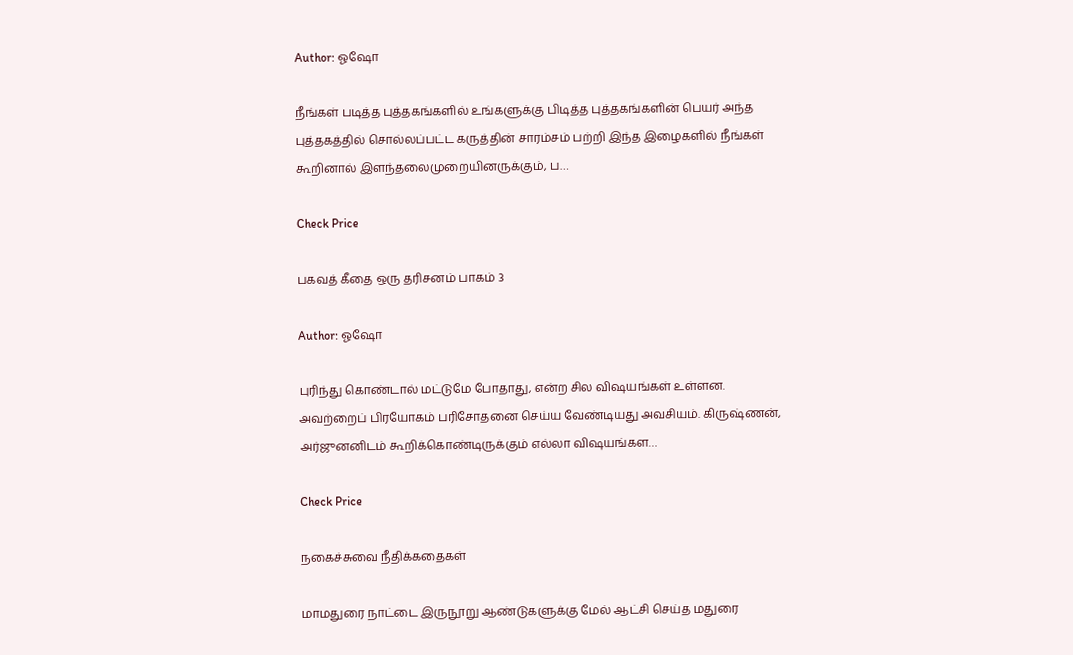Author: ஓஷோ

நீங்கள் படித்த புத்தகங்களில் உங்களுக்கு பிடித்த புத்தகங்களின் பெயர் அந்த புத்தகத்தில் சொல்லப்பட்ட கருத்தின் சாரம்சம் பற்றி இந்த இழைகளில் நீங்கள் கூறினால் இளந்தலைமுறையினருக்கும், ப…

Check Price

பகவத் கீதை ஒரு தரிசனம் பாகம் 3

Author: ஓஷோ

புரிந்து கொண்டால் மட்டுமே போதாது, என்ற சில விஷயங்கள் உள்ளன. அவற்றைப் பிரயோகம் பரிசோதனை செய்ய வேண்டியது அவசியம். கிருஷ்ணன், அர்ஜுனனிடம் கூறிக்கொண்டிருக்கும் எல்லா விஷயங்கள…

Check Price

நகைச்சுவை நீதிக்கதைகள்

மாமதுரை நாட்டை இருநூறு ஆண்டுகளுக்கு மேல் ஆட்சி செய்த மதுரை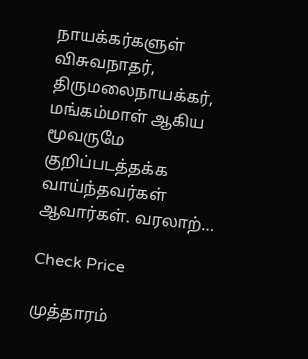நாயக்கர்களுள் விசுவநாதர், திருமலைநாயக்கர், மங்கம்மாள் ஆகிய மூவருமே குறிப்படத்தக்க வாய்ந்தவர்கள் ஆவார்கள். வரலாற்…

Check Price

முத்தாரம்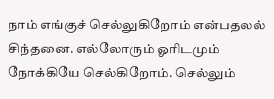நாம் எங்குச் செல்லுகிறோம் என்பதலல் சிந்தனை. எல்லோரும் ஓரிடமும் நோக்கியே செல்கிறோம். செல்லும்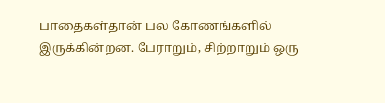பாதைகள்தான் பல கோணங்களில் இருக்கின்றன. பேராறும், சிற்றாறும் ஒரு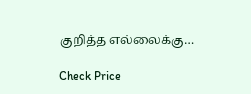குறித்த எல்லைக்கு…

Check Price